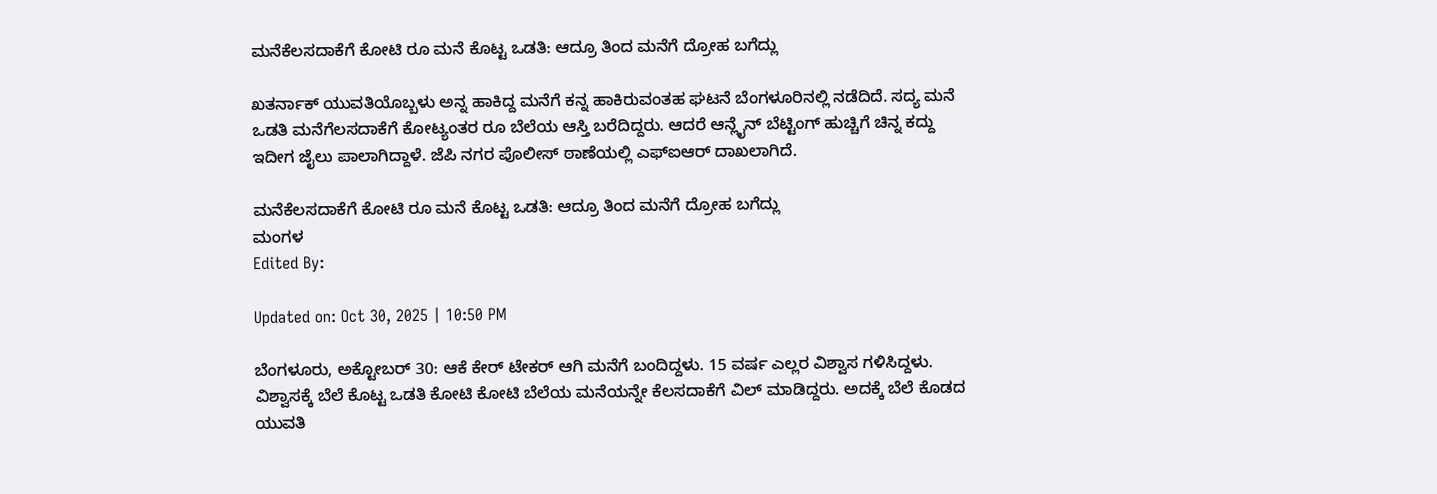ಮನೆಕೆಲಸದಾಕೆಗೆ ಕೋಟಿ ರೂ ಮನೆ ಕೊಟ್ಟ ಒಡತಿ: ಆದ್ರೂ ತಿಂದ ಮನೆಗೆ ದ್ರೋಹ ಬಗೆದ್ಲು

ಖತರ್ನಾಕ್ ಯುವತಿಯೊಬ್ಬಳು ಅನ್ನ ಹಾಕಿದ್ದ ಮನೆಗೆ ಕನ್ನ ಹಾಕಿರುವಂತಹ ಘಟನೆ ಬೆಂಗಳೂರಿನಲ್ಲಿ ನಡೆದಿದೆ. ಸದ್ಯ ಮನೆ ಒಡತಿ ಮನೆಗೆಲಸದಾಕೆಗೆ ಕೋಟ್ಯಂತರ ರೂ ಬೆಲೆಯ ಆಸ್ತಿ ಬರೆದಿದ್ದರು. ಆದರೆ ಆನ್ಲೈನ್ ಬೆಟ್ಟಿಂಗ್ ಹುಚ್ಚಿಗೆ ಚಿನ್ನ ಕದ್ದು ಇದೀಗ ಜೈಲು ಪಾಲಾಗಿದ್ದಾಳೆ. ಜೆಪಿ ನಗರ ಪೊಲೀಸ್ ಠಾಣೆಯಲ್ಲಿ ಎಫ್ಐಆರ್ ದಾಖಲಾಗಿದೆ.

ಮನೆಕೆಲಸದಾಕೆಗೆ ಕೋಟಿ ರೂ ಮನೆ ಕೊಟ್ಟ ಒಡತಿ: ಆದ್ರೂ ತಿಂದ ಮನೆಗೆ ದ್ರೋಹ ಬಗೆದ್ಲು
ಮಂಗಳ
Edited By:

Updated on: Oct 30, 2025 | 10:50 PM

ಬೆಂಗಳೂರು, ಅಕ್ಟೋಬರ್ 30: ಆಕೆ ಕೇರ್ ಟೇಕರ್ ಆಗಿ ಮನೆಗೆ ಬಂದಿದ್ದಳು. 15 ವರ್ಷ ಎಲ್ಲರ ವಿಶ್ವಾಸ ಗಳಿಸಿದ್ದಳು. ವಿಶ್ವಾಸಕ್ಕೆ ಬೆಲೆ ಕೊಟ್ಟ ಒಡತಿ ಕೋಟಿ ಕೋಟಿ ಬೆಲೆಯ ಮನೆಯನ್ನೇ ಕೆಲಸದಾಕೆಗೆ ವಿಲ್ ಮಾಡಿದ್ದರು. ಅದಕ್ಕೆ ಬೆಲೆ ಕೊಡದ ಯುವತಿ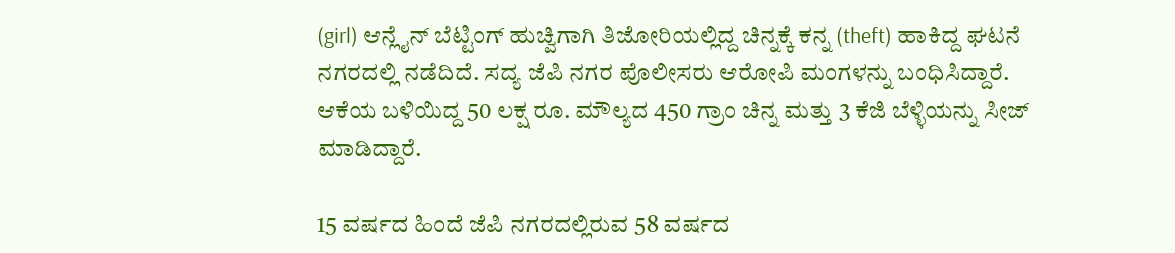(girl) ಆನ್ಲೈನ್ ಬೆಟ್ಟಿಂಗ್ ಹುಚ್ವಿಗಾಗಿ ತಿಜೋರಿಯಲ್ಲಿದ್ದ ಚಿನ್ನಕ್ಕೆ ಕನ್ನ (theft) ಹಾಕಿದ್ದ ಘಟನೆ ನಗರದಲ್ಲಿ ನಡೆದಿದೆ. ಸದ್ಯ ಜೆಪಿ ನಗರ ಪೊಲೀಸರು ಆರೋಪಿ ಮಂಗಳನ್ನು ಬಂಧಿಸಿದ್ದಾರೆ. ಆಕೆಯ ಬಳಿಯಿದ್ದ 50 ಲಕ್ಷ ರೂ. ಮೌಲ್ಯದ 450 ಗ್ರಾಂ ಚಿನ್ನ ಮತ್ತು 3 ಕೆಜಿ ಬೆಳ್ಳಿಯನ್ನು ಸೀಜ್ ಮಾಡಿದ್ದಾರೆ.

15 ವರ್ಷದ ಹಿಂದೆ ಜೆಪಿ ನಗರದಲ್ಲಿರುವ 58 ವರ್ಷದ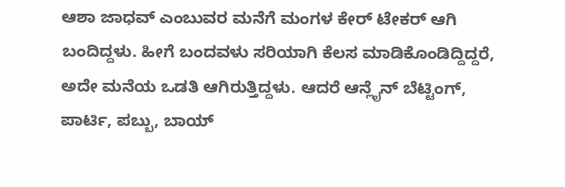ಆಶಾ ಜಾಧವ್ ಎಂಬುವರ ಮನೆಗೆ ಮಂಗಳ ಕೇರ್ ಟೇಕರ್ ಆಗಿ ಬಂದಿದ್ದಳು. ಹೀಗೆ ಬಂದವಳು ಸರಿಯಾಗಿ ಕೆಲಸ ಮಾಡಿಕೊಂಡಿದ್ದಿದ್ದರೆ, ಅದೇ ಮನೆಯ ಒಡತಿ ಆಗಿರುತ್ತಿದ್ದಳು. ಆದರೆ ಆನ್ಲೈನ್ ಬೆಟ್ಟಿಂಗ್, ಪಾರ್ಟಿ, ಪಬ್ಬು, ಬಾಯ್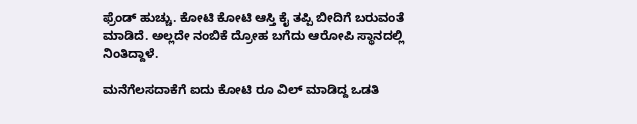ಫ್ರೆಂಡ್ ಹುಚ್ಚು. ಕೋಟಿ ಕೋಟಿ ಆಸ್ತಿ ಕೈ ತಪ್ಪಿ ಬೀದಿಗೆ ಬರುವಂತೆ ಮಾಡಿದೆ. ಅಲ್ಲದೇ ನಂಬಿಕೆ ದ್ರೋಹ ಬಗೆದು ಆರೋಪಿ ಸ್ಥಾನದಲ್ಲಿ ನಿಂತಿದ್ದಾಳೆ.

ಮನೆಗೆಲಸದಾಕೆಗೆ ಐದು ಕೋಟಿ ರೂ ವಿಲ್ ಮಾಡಿದ್ದ ಒಡತಿ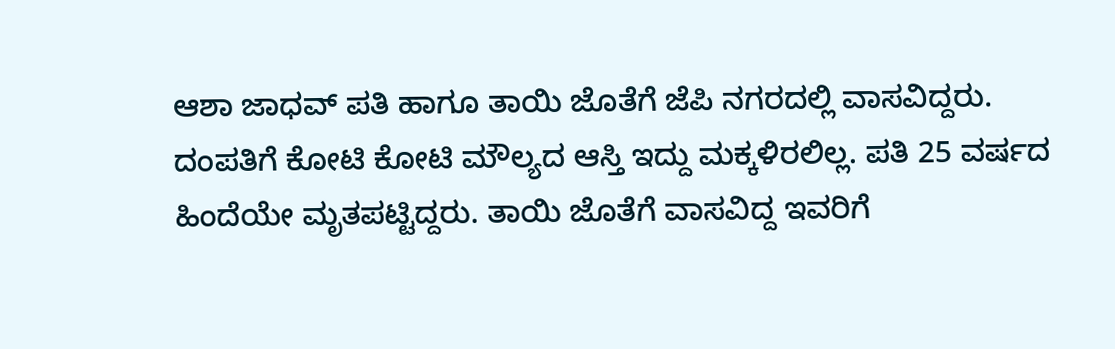ಆಶಾ ಜಾಧವ್ ಪತಿ ಹಾಗೂ ತಾಯಿ ಜೊತೆಗೆ ಜೆಪಿ ನಗರದಲ್ಲಿ ವಾಸವಿದ್ದರು. ದಂಪತಿಗೆ ಕೋಟಿ ಕೋಟಿ ಮೌಲ್ಯದ ಆಸ್ತಿ ಇದ್ದು ಮಕ್ಕಳಿರಲಿಲ್ಲ. ಪತಿ 25 ವರ್ಷದ ಹಿಂದೆಯೇ ಮೃತಪಟ್ಟಿದ್ದರು. ತಾಯಿ ಜೊತೆಗೆ ವಾಸವಿದ್ದ ಇವರಿಗೆ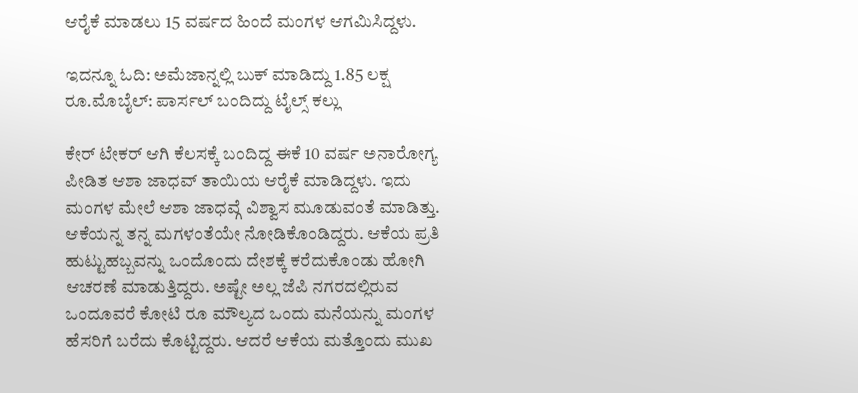ಆರೈಕೆ ಮಾಡಲು 15 ವರ್ಷದ ಹಿಂದೆ ಮಂಗಳ ಆಗಮಿಸಿದ್ದಳು.

ಇದನ್ನೂ ಓದಿ: ಅಮೆಜಾನ್ನಲ್ಲಿ ಬುಕ್ ಮಾಡಿದ್ದು 1.85 ಲಕ್ಷ ರೂ.ಮೊಬೈಲ್: ಪಾರ್ಸಲ್ ಬಂದಿದ್ದು ಟೈಲ್ಸ್ ಕಲ್ಲು

ಕೇರ್ ಟೇಕರ್ ಆಗಿ ಕೆಲಸಕ್ಕೆ ಬಂದಿದ್ದ ಈಕೆ 10 ವರ್ಷ ಅನಾರೋಗ್ಯ ಪೀಡಿತ ಆಶಾ ಜಾಧವ್ ತಾಯಿಯ ಆರೈಕೆ ಮಾಡಿದ್ದಳು. ಇದು ಮಂಗಳ ಮೇಲೆ ಆಶಾ ಜಾಧವ್ಗೆ ವಿಶ್ವಾಸ ಮೂಡುವಂತೆ ಮಾಡಿತ್ತು. ಆಕೆಯನ್ನ ತನ್ನ ಮಗಳಂತೆಯೇ ನೋಡಿಕೊಂಡಿದ್ದರು. ಆಕೆಯ ಪ್ರತಿ ಹುಟ್ಟುಹಬ್ಬವನ್ನು ಒಂದೊಂದು ದೇಶಕ್ಕೆ ಕರೆದುಕೊಂಡು ಹೋಗಿ ಆಚರಣೆ ಮಾಡುತ್ತಿದ್ದರು. ಅಷ್ಟೇ ಅಲ್ಲ ಜೆಪಿ ನಗರದಲ್ಲಿರುವ ಒಂದೂವರೆ ಕೋಟಿ ರೂ ಮೌಲ್ಯದ ಒಂದು ಮನೆಯನ್ನು ಮಂಗಳ ಹೆಸರಿಗೆ ಬರೆದು ಕೊಟ್ಟಿದ್ದರು. ಆದರೆ ಆಕೆಯ ಮತ್ತೊಂದು ಮುಖ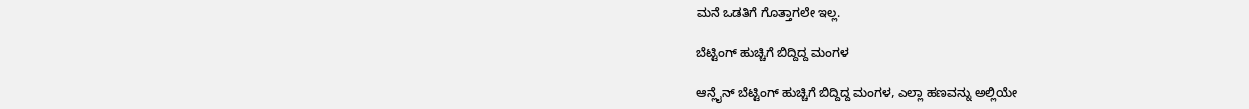ಮನೆ ಒಡತಿಗೆ ಗೊತ್ತಾಗಲೇ‌ ಇಲ್ಲ.

ಬೆಟ್ಟಿಂಗ್ ಹುಚ್ಚಿಗೆ ಬಿದ್ದಿದ್ದ ಮಂಗಳ

ಆನ್ಲೈನ್ ಬೆಟ್ಟಿಂಗ್ ಹುಚ್ಚಿಗೆ ಬಿದ್ದಿದ್ದ ಮಂಗಳ, ಎಲ್ಲಾ ಹಣವನ್ನು ಅಲ್ಲಿಯೇ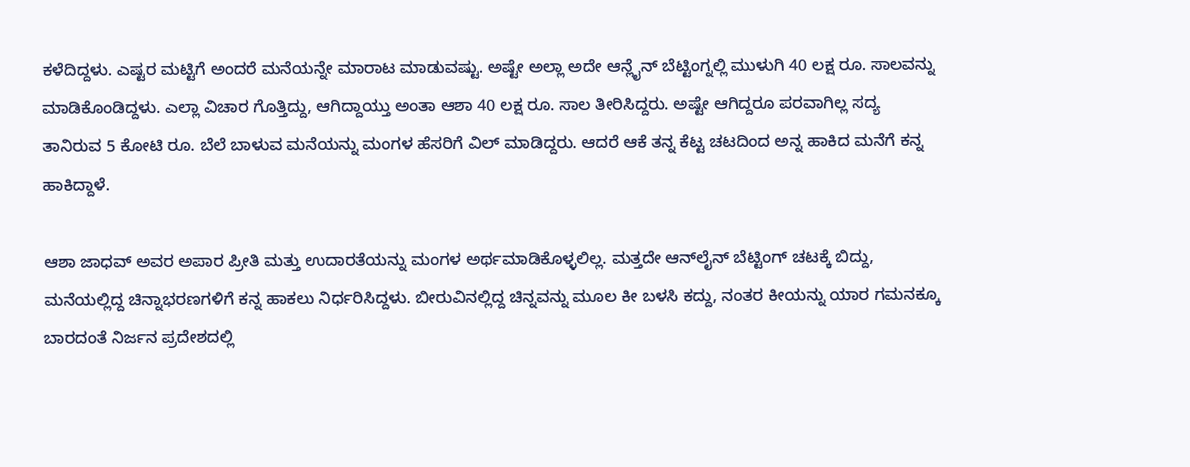ಕಳೆದಿದ್ದಳು. ಎಷ್ಟರ ಮಟ್ಟಿಗೆ ಅಂದರೆ ಮನೆಯನ್ನೇ ಮಾರಾಟ ಮಾಡುವಷ್ಟು. ಅಷ್ಟೇ ಅಲ್ಲಾ ಅದೇ ಆನ್ಲೈನ್ ಬೆಟ್ಟಿಂಗ್ನಲ್ಲಿ ಮುಳುಗಿ 40 ಲಕ್ಷ ರೂ. ಸಾಲವನ್ನು ಮಾಡಿಕೊಂಡಿದ್ದಳು. ಎಲ್ಲಾ ವಿಚಾರ ಗೊತ್ತಿದ್ದು, ಆಗಿದ್ದಾಯ್ತು ಅಂತಾ ಆಶಾ 40 ಲಕ್ಷ ರೂ. ಸಾಲ ತೀರಿಸಿದ್ದರು. ಅಷ್ಟೇ ಆಗಿದ್ದರೂ ಪರವಾಗಿಲ್ಲ ಸದ್ಯ ತಾನಿರುವ 5 ಕೋಟಿ ರೂ. ಬೆಲೆ ಬಾಳುವ ಮನೆಯನ್ನು ಮಂಗಳ ಹೆಸರಿಗೆ ವಿಲ್ ಮಾಡಿದ್ದರು. ಆದರೆ ಆಕೆ ತನ್ನ ಕೆಟ್ಟ ಚಟದಿಂದ ಅನ್ನ ಹಾಕಿದ ಮನೆಗೆ ಕನ್ನ ಹಾಕಿದ್ದಾಳೆ.

ಆಶಾ ಜಾಧವ್ ಅವರ ಅಪಾರ ಪ್ರೀತಿ ಮತ್ತು ಉದಾರತೆಯನ್ನು ಮಂಗಳ ಅರ್ಥಮಾಡಿಕೊಳ್ಳಲಿಲ್ಲ. ಮತ್ತದೇ ಆನ್‌ಲೈನ್ ಬೆಟ್ಟಿಂಗ್ ಚಟಕ್ಕೆ ಬಿದ್ದು, ಮನೆಯಲ್ಲಿದ್ದ ಚಿನ್ನಾಭರಣಗಳಿಗೆ ಕನ್ನ ಹಾಕಲು ನಿರ್ಧರಿಸಿದ್ದಳು. ಬೀರುವಿನಲ್ಲಿದ್ದ ಚಿನ್ನವನ್ನು ಮೂಲ ಕೀ ಬಳಸಿ ಕದ್ದು, ನಂತರ ಕೀಯನ್ನು ಯಾರ ಗಮನಕ್ಕೂ ಬಾರದಂತೆ ನಿರ್ಜನ ಪ್ರದೇಶದಲ್ಲಿ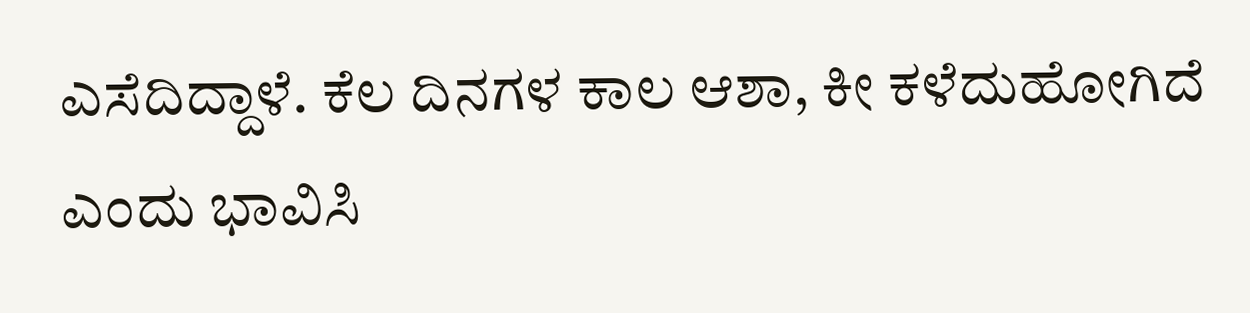ಎಸೆದಿದ್ದಾಳೆ. ಕೆಲ ದಿನಗಳ ಕಾಲ ಆಶಾ, ಕೀ ಕಳೆದುಹೋಗಿದೆ ಎಂದು ಭಾವಿಸಿ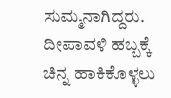ಸುಮ್ಮನಾಗಿದ್ದರು. ದೀಪಾವಳಿ ಹಬ್ಬಕ್ಕೆ ಚಿನ್ನ ಹಾಕಿಕೊಳ್ಳಲು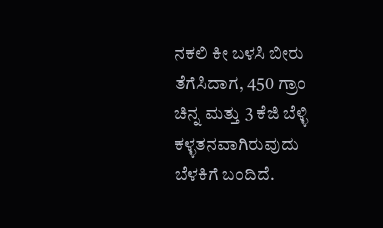ನಕಲಿ ಕೀ ಬಳಸಿ ಬೀರು ತೆಗೆಸಿದಾಗ, 450 ಗ್ರಾಂ ಚಿನ್ನ ಮತ್ತು 3 ಕೆಜಿ ಬೆಳ್ಳಿ ಕಳ್ಳತನವಾಗಿರುವುದು ಬೆಳಕಿಗೆ ಬಂದಿದೆ.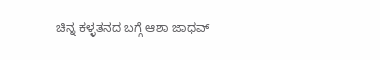ಚಿನ್ನ ಕಳ್ಳತನದ ಬಗ್ಗೆ ಆಶಾ ಜಾಧವ್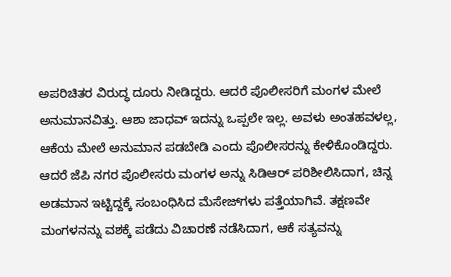ಅಪರಿಚಿತರ ವಿರುದ್ಧ ದೂರು ನೀಡಿದ್ದರು. ಆದರೆ ಪೊಲೀಸರಿಗೆ ಮಂಗಳ ಮೇಲೆ ಅನುಮಾನವಿತ್ತು. ಆಶಾ ಜಾಧವ್ ಇದನ್ನು ಒಪ್ಪಲೇ‌ ಇಲ್ಲ. ಅವಳು ಅಂತಹವಳಲ್ಲ, ಆಕೆಯ ಮೇಲೆ ಅನುಮಾನ ಪಡಬೇಡಿ ಎಂದು ಪೊಲೀಸರನ್ನು ಕೇಳಿಕೊಂಡಿದ್ದರು. ಆದರೆ ಜೆಪಿ ನಗರ ಪೊಲೀಸರು ಮಂಗಳ ಅನ್ನು ಸಿಡಿಆರ್ ಪರಿಶೀಲಿಸಿದಾಗ, ಚಿನ್ನ ಅಡಮಾನ ಇಟ್ಟಿದ್ದಕ್ಕೆ ಸಂಬಂಧಿಸಿದ ಮೆಸೇಜ್‌ಗಳು ಪತ್ತೆಯಾಗಿವೆ. ತಕ್ಷಣವೇ ಮಂಗಳನನ್ನು ವಶಕ್ಕೆ ಪಡೆದು ವಿಚಾರಣೆ ನಡೆಸಿದಾಗ, ಆಕೆ ಸತ್ಯವನ್ನು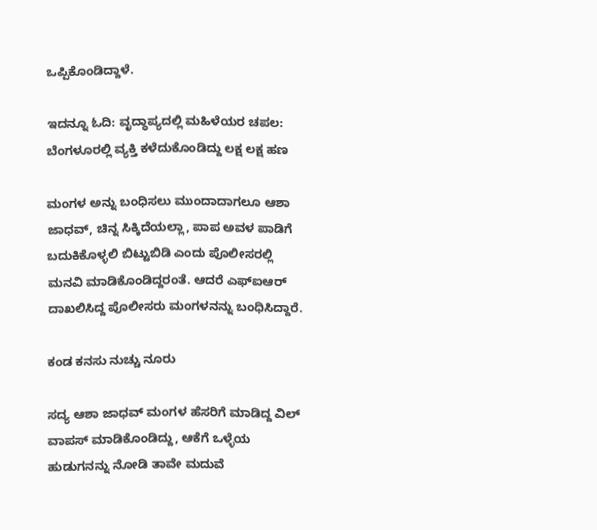ಒಪ್ಪಿಕೊಂಡಿದ್ದಾಳೆ.

ಇದನ್ನೂ ಓದಿ: ವೃದ್ಧಾಪ್ಯದಲ್ಲಿ ಮಹಿಳೆಯರ ಚಪಲ: ಬೆಂಗಳೂರಲ್ಲಿ ವ್ಯಕ್ತಿ ಕಳೆದುಕೊಂಡಿದ್ದು ಲಕ್ಷ ಲಕ್ಷ ಹಣ

ಮಂಗಳ ಅನ್ನು ಬಂಧಿಸಲು ಮುಂದಾದಾಗಲೂ ಆಶಾ ಜಾಧವ್, ಚಿನ್ನ ಸಿಕ್ಕಿದೆಯಲ್ಲಾ, ಪಾಪ ಅವಳ ಪಾಡಿಗೆ ಬದುಕಿಕೊಳ್ಳಲಿ ಬಿಟ್ಟುಬಿಡಿ ಎಂದು ಪೊಲೀಸರಲ್ಲಿ ಮನವಿ ಮಾಡಿಕೊಂಡಿದ್ದರಂತೆ. ಆದರೆ ಎಫ್‌ಐಆರ್ ದಾಖಲಿಸಿದ್ದ ಪೊಲೀಸರು ಮಂಗಳನನ್ನು ಬಂಧಿಸಿದ್ದಾರೆ.

ಕಂಡ ಕನಸು ನುಚ್ಚು ನೂರು

ಸದ್ಯ ಆಶಾ ಜಾಧವ್ ಮಂಗಳ ಹೆಸರಿಗೆ ಮಾಡಿದ್ದ ವಿಲ್ ವಾಪಸ್ ಮಾಡಿಕೊಂಡಿದ್ದು, ಆಕೆಗೆ ಒಳ್ಳೆಯ ಹುಡುಗನನ್ನು ನೋಡಿ ತಾವೇ ಮದುವೆ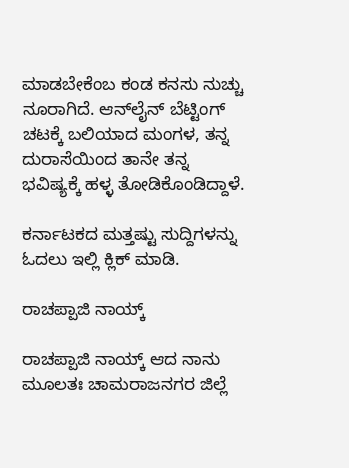ಮಾಡಬೇಕೆಂಬ ಕಂಡ ಕನಸು ನುಚ್ಚು ನೂರಾಗಿದೆ. ಆನ್‌ಲೈನ್ ಬೆಟ್ಟಿಂಗ್ ಚಟಕ್ಕೆ ಬಲಿಯಾದ ಮಂಗಳ, ತನ್ನ ದುರಾಸೆಯಿಂದ ತಾನೇ ತನ್ನ ಭವಿಷ್ಯಕ್ಕೆ ಹಳ್ಳ ತೋಡಿಕೊಂಡಿದ್ದಾಳೆ.

ಕರ್ನಾಟಕದ ಮತ್ತಷ್ಟು ಸುದ್ದಿಗಳನ್ನು ಓದಲು ಇಲ್ಲಿ ಕ್ಲಿಕ್ ಮಾಡಿ.

ರಾಚಪ್ಪಾಜಿ ನಾಯ್ಕ್

ರಾಚಪ್ಪಾಜಿ ನಾಯ್ಕ್ ಆದ ನಾನು ಮೂಲತಃ ಚಾಮರಾಜನಗರ ಜಿಲ್ಲೆ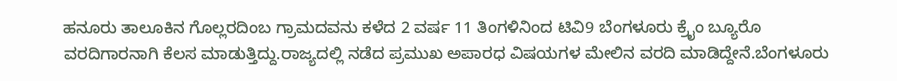ಹನೂರು ತಾಲೂಕಿನ ಗೊಲ್ಲರದಿಂಬ ಗ್ರಾಮದವನು ಕಳೆದ 2 ವರ್ಷ 11 ತಿಂಗಳಿನಿಂದ ಟಿವಿ9 ಬೆಂಗಳೂರು ಕ್ರೈಂ ಬ್ಯೂರೊ ವರದಿಗಾರನಾಗಿ ಕೆಲಸ ಮಾಡುತ್ತಿದ್ದು.ರಾಜ್ಯದಲ್ಲಿ ನಡೆದ ಪ್ರಮುಖ ಅಪಾರಧ ವಿಷಯಗಳ ಮೇಲಿನ ವರದಿ ಮಾಡಿದ್ದೇನೆ.ಬೆಂಗಳೂರು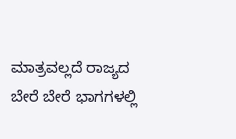ಮಾತ್ರವಲ್ಲದೆ ರಾಜ್ಯದ ಬೇರೆ ಬೇರೆ ಭಾಗಗಳಲ್ಲಿ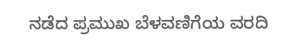ನಡೆದ ಪ್ರಮುಖ ಬೆಳವಣಿಗೆಯ ವರದಿ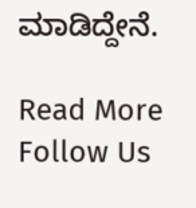ಮಾಡಿದ್ದೇನೆ.

Read More
Follow Us